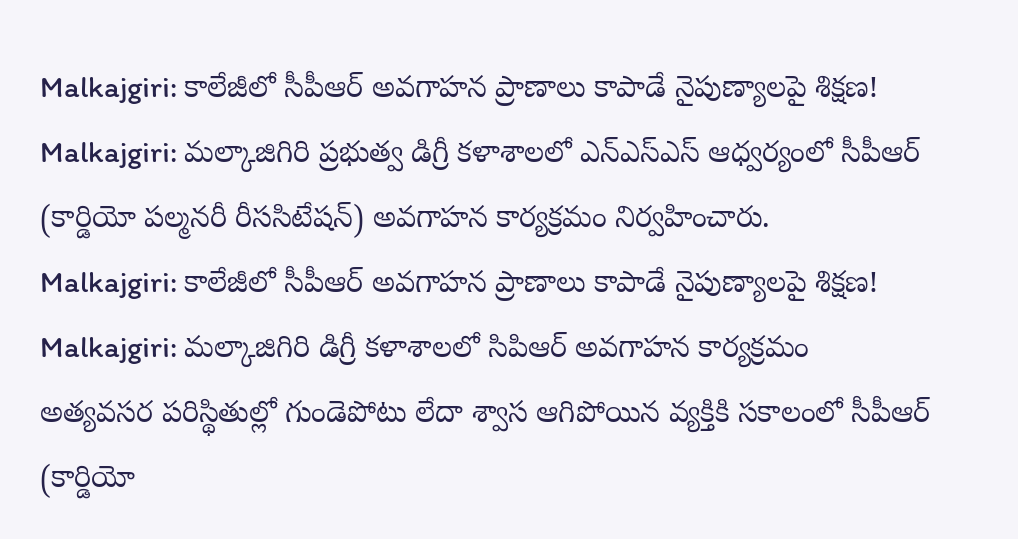Malkajgiri: కాలేజీలో సీపీఆర్ అవగాహన ప్రాణాలు కాపాడే నైపుణ్యాలపై శిక్షణ!
Malkajgiri: మల్కాజిగిరి ప్రభుత్వ డిగ్రీ కళాశాలలో ఎన్ఎస్ఎస్ ఆధ్వర్యంలో సీపీఆర్ (కార్డియో పల్మనరీ రీససిటేషన్) అవగాహన కార్యక్రమం నిర్వహించారు.
Malkajgiri: కాలేజీలో సీపీఆర్ అవగాహన ప్రాణాలు కాపాడే నైపుణ్యాలపై శిక్షణ!
Malkajgiri: మల్కాజిగిరి డిగ్రీ కళాశాలలో సిపిఆర్ అవగాహన కార్యక్రమం
అత్యవసర పరిస్థితుల్లో గుండెపోటు లేదా శ్వాస ఆగిపోయిన వ్యక్తికి సకాలంలో సీపీఆర్ (కార్డియో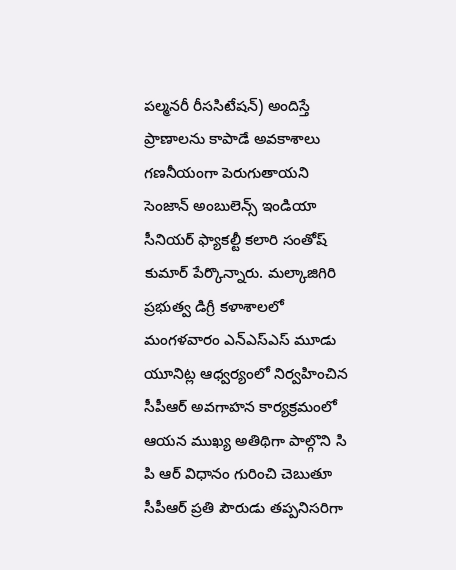పల్మనరీ రీససిటేషన్) అందిస్తే ప్రాణాలను కాపాడే అవకాశాలు గణనీయంగా పెరుగుతాయని సెంజాన్ అంబులెన్స్ ఇండియా సీనియర్ ఫ్యాకల్టీ కలారి సంతోష్ కుమార్ పేర్కొన్నారు. మల్కాజిగిరి ప్రభుత్వ డిగ్రీ కళాశాలలో మంగళవారం ఎన్ఎస్ఎస్ మూడు యూనిట్ల ఆధ్వర్యంలో నిర్వహించిన సీపీఆర్ అవగాహన కార్యక్రమంలో ఆయన ముఖ్య అతిథిగా పాల్గొని సి పి ఆర్ విధానం గురించి చెబుతూ సీపీఆర్ ప్రతి పౌరుడు తప్పనిసరిగా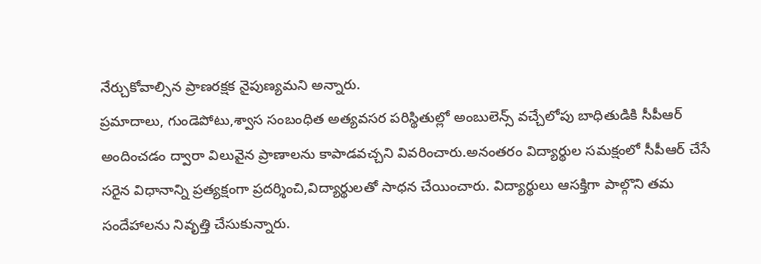నేర్చుకోవాల్సిన ప్రాణరక్షక నైపుణ్యమని అన్నారు.
ప్రమాదాలు, గుండెపోటు,శ్వాస సంబంధిత అత్యవసర పరిస్థితుల్లో అంబులెన్స్ వచ్చేలోపు బాధితుడికి సీపీఆర్ అందించడం ద్వారా విలువైన ప్రాణాలను కాపాడవచ్చని వివరించారు.అనంతరం విద్యార్థుల సమక్షంలో సీపీఆర్ చేసే సరైన విధానాన్ని ప్రత్యక్షంగా ప్రదర్శించి,విద్యార్థులతో సాధన చేయించారు. విద్యార్థులు ఆసక్తిగా పాల్గొని తమ సందేహాలను నివృత్తి చేసుకున్నారు.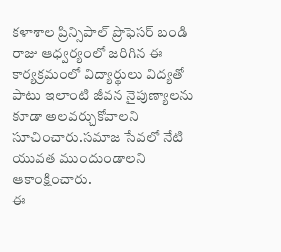కళాశాల ప్రిన్సిపాల్ ప్రొఫెసర్ బండి రాజు ఆధ్వర్యంలో జరిగిన ఈ కార్యక్రమంలో విద్యార్థులు విద్యతో పాటు ఇలాంటి జీవన నైపుణ్యాలను కూడా అలవర్చుకోవాలని సూచించారు.సమాజ సేవలో నేటి యువత ముందుండాలని ఆకాంక్షించారు.
ఈ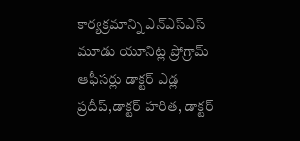కార్యక్రమాన్ని ఎన్ఎస్ఎస్ మూడు యూనిట్ల ప్రోగ్రామ్ ఆఫీసర్లు డాక్టర్ ఎడ్ల ప్రదీప్,డాక్టర్ హరిత, డాక్టర్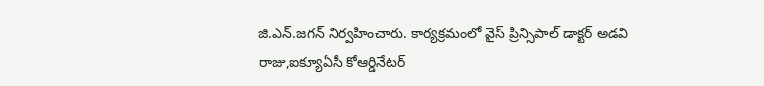జి.ఎన్.జగన్ నిర్వహించారు. కార్యక్రమంలో వైస్ ప్రిన్సిపాల్ డాక్టర్ అడవి రాజు,ఐక్యూఏసీ కోఆర్డినేటర్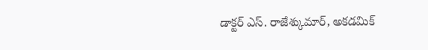డాక్టర్ ఎస్. రాజేశ్కుమార్, అకడమిక్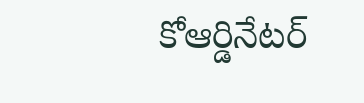కోఆర్డినేటర్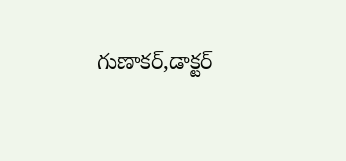గుణాకర్,డాక్టర్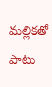మల్లికతో పాటు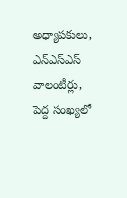అధ్యాపకులు, ఎన్ఎస్ఎస్ వాలంటీర్లు, పెద్ద సంఖ్యలో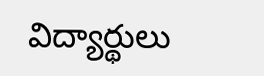విద్యార్థులు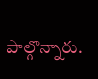పాల్గొన్నారు.